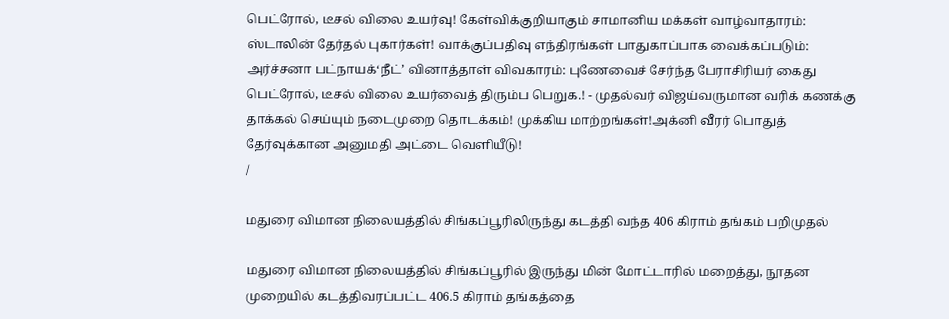பெட்ரோல், டீசல் விலை உயர்வு! கேள்விக்குறியாகும் சாமானிய மக்கள் வாழ்வாதாரம்: ஸ்டாலின் தேர்தல் புகார்கள்! வாக்குப்பதிவு எந்திரங்கள் பாதுகாப்பாக வைக்கப்படும்: அர்ச்சனா பட்நாயக்‘நீட்’ வினாத்தாள் விவகாரம்: புணேவைச் சேர்ந்த பேராசிரியர் கைது பெட்ரோல், டீசல் விலை உயர்வைத் திரும்ப பெறுக.! - முதல்வர் விஜய்வருமான வரிக் கணக்கு தாக்கல் செய்யும் நடைமுறை தொடக்கம்! முக்கிய மாற்றங்கள்!அக்னி வீரர் பொதுத் தேர்வுக்கான அனுமதி அட்டை வெளியீடு!
/

மதுரை விமான நிலையத்தில் சிங்கப்பூரிலிருந்து கடத்தி வந்த 406 கிராம் தங்கம் பறிமுதல்

மதுரை விமான நிலையத்தில் சிங்கப்பூரில் இருந்து மின் மோட்டாரில் மறைத்து, நூதன முறையில் கடத்திவரப்பட்ட 406.5 கிராம் தங்கத்தை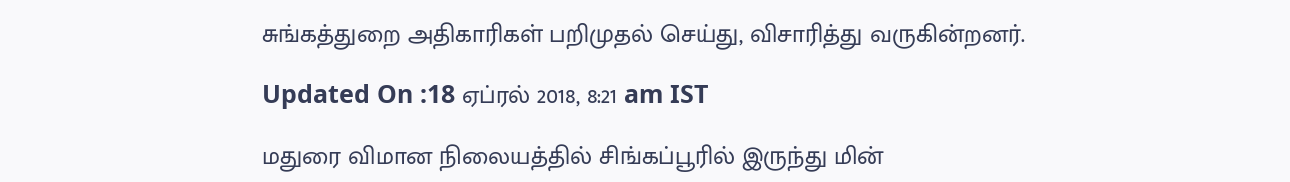சுங்கத்துறை அதிகாரிகள் பறிமுதல் செய்து, விசாரித்து வருகின்றனர்.

Updated On :18 ஏப்ரல் 2018, 8:21 am IST

மதுரை விமான நிலையத்தில் சிங்கப்பூரில் இருந்து மின்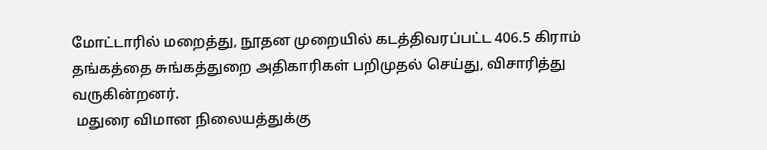மோட்டாரில் மறைத்து, நூதன முறையில் கடத்திவரப்பட்ட 406.5 கிராம் தங்கத்தை சுங்கத்துறை அதிகாரிகள் பறிமுதல் செய்து, விசாரித்து வருகின்றனர்.
 மதுரை விமான நிலையத்துக்கு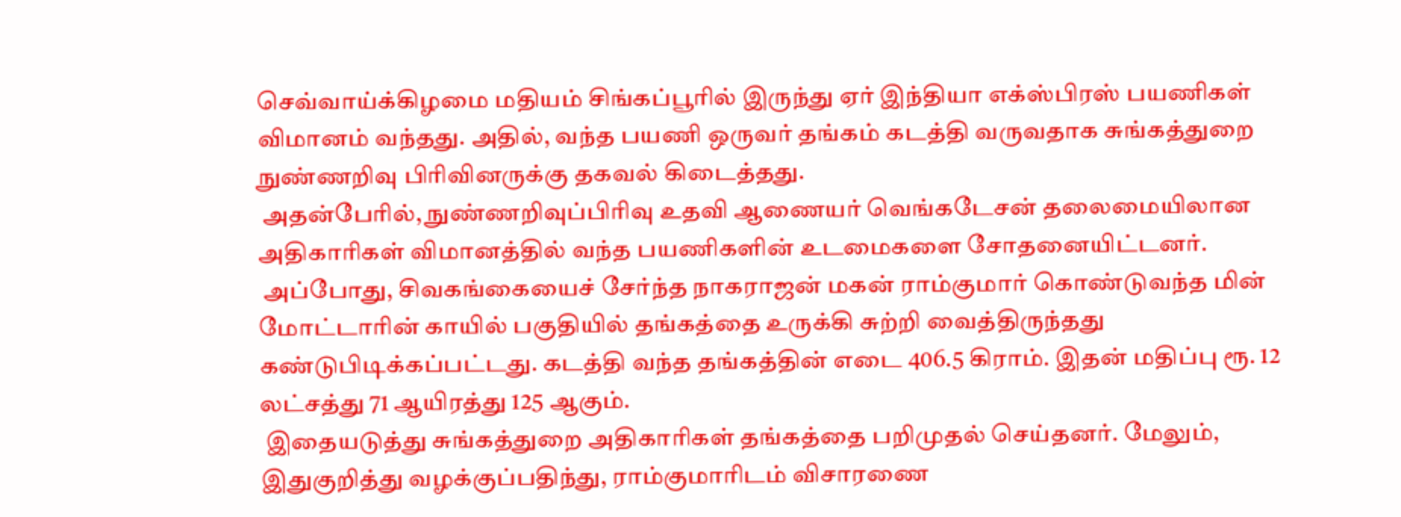செவ்வாய்க்கிழமை மதியம் சிங்கப்பூரில் இருந்து ஏர் இந்தியா எக்ஸ்பிரஸ் பயணிகள் விமானம் வந்தது. அதில், வந்த பயணி ஒருவர் தங்கம் கடத்தி வருவதாக சுங்கத்துறை நுண்ணறிவு பிரிவினருக்கு தகவல் கிடைத்தது.
 அதன்பேரில், நுண்ணறிவுப்பிரிவு உதவி ஆணையர் வெங்கடேசன் தலைமையிலான அதிகாரிகள் விமானத்தில் வந்த பயணிகளின் உடமைகளை சோதனையிட்டனர்.
 அப்போது, சிவகங்கையைச் சேர்ந்த நாகராஜன் மகன் ராம்குமார் கொண்டுவந்த மின் மோட்டாரின் காயில் பகுதியில் தங்கத்தை உருக்கி சுற்றி வைத்திருந்தது கண்டுபிடிக்கப்பட்டது. கடத்தி வந்த தங்கத்தின் எடை 406.5 கிராம். இதன் மதிப்பு ரூ. 12 லட்சத்து 71 ஆயிரத்து 125 ஆகும்.
 இதையடுத்து சுங்கத்துறை அதிகாரிகள் தங்கத்தை பறிமுதல் செய்தனர். மேலும், இதுகுறித்து வழக்குப்பதிந்து, ராம்குமாரிடம் விசாரணை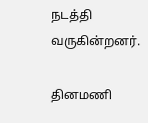நடத்தி வருகின்றனர்.

தினமணி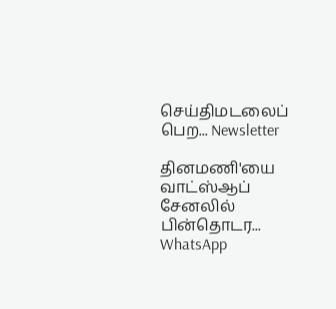செய்திமடலைப் பெற... Newsletter

தினமணி'யை வாட்ஸ்ஆப் சேனலில் பின்தொடர... WhatsApp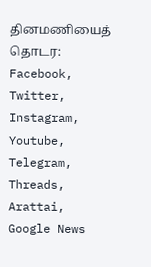தினமணியைத் தொடர: Facebook, Twitter, Instagram, Youtube, Telegram, Threads, Arattai, Google News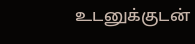உடனுக்குடன்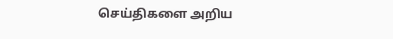செய்திகளை அறிய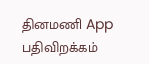தினமணி App பதிவிறக்கம்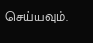செய்யவும்.